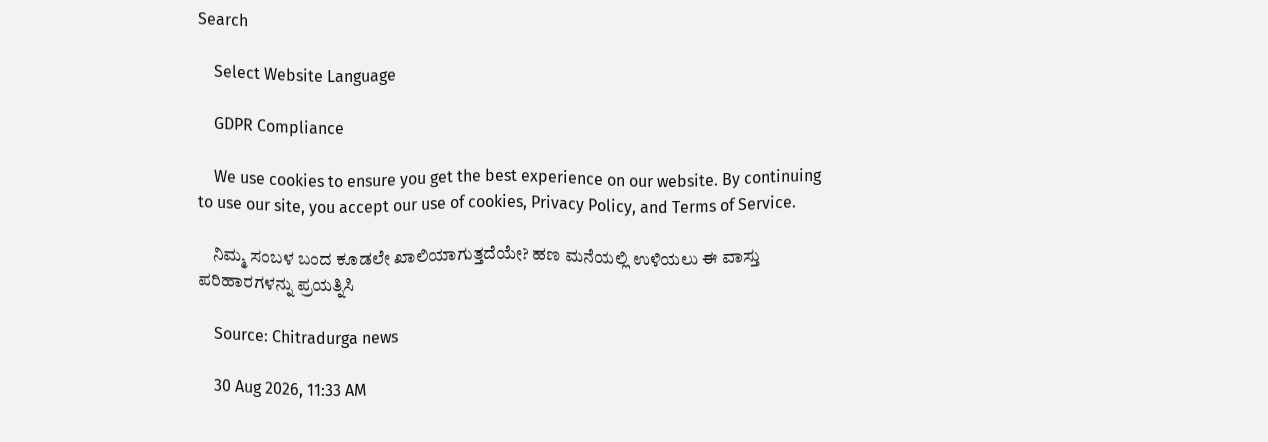Search

    Select Website Language

    GDPR Compliance

    We use cookies to ensure you get the best experience on our website. By continuing to use our site, you accept our use of cookies, Privacy Policy, and Terms of Service.

    ನಿಮ್ಮ ಸಂಬಳ ಬಂದ ಕೂಡಲೇ ಖಾಲಿಯಾಗುತ್ತದೆಯೇ? ಹಣ ಮನೆಯಲ್ಲಿ ಉಳಿಯಲು ಈ ವಾಸ್ತು ಪರಿಹಾರಗಳನ್ನು ಪ್ರಯತ್ನಿಸಿ

    Source: Chitradurga news

    30 Aug 2026, 11:33 AM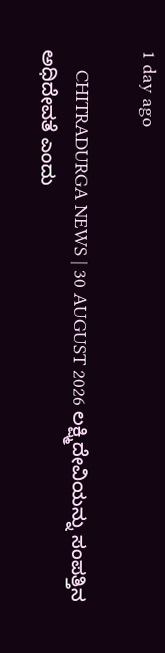1 day ago

    CHITRADURGA NEWS | 30 AUGUST 2026 ಲಕ್ಷ್ಮಿದೇವಿಯನ್ನು ಸಂಪತ್ತಿನ ಅಧಿದೇವತೆ ಎಂದು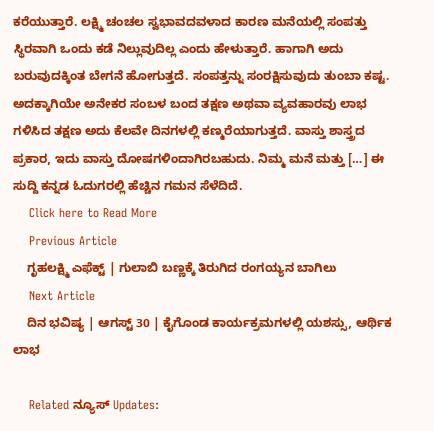ಕರೆಯುತ್ತಾರೆ. ಲಕ್ಷ್ಮಿ ಚಂಚಲ ಸ್ವಭಾವದವಳಾದ ಕಾರಣ ಮನೆಯಲ್ಲಿ ಸಂಪತ್ತು ಸ್ಥಿರವಾಗಿ ಒಂದು ಕಡೆ ನಿಲ್ಲುವುದಿಲ್ಲ ಎಂದು ಹೇಳುತ್ತಾರೆ. ಹಾಗಾಗಿ ಅದು ಬರುವುದಕ್ಕಿಂತ ಬೇಗನೆ ಹೋಗುತ್ತದೆ. ಸಂಪತ್ತನ್ನು ಸಂರಕ್ಷಿಸುವುದು ತುಂಬಾ ಕಷ್ಟ. ಅದಕ್ಕಾಗಿಯೇ ಅನೇಕರ ಸಂಬಳ ಬಂದ ತಕ್ಷಣ ಅಥವಾ ವ್ಯವಹಾರವು ಲಾಭ ಗಳಿಸಿದ ತಕ್ಷಣ ಅದು ಕೆಲವೇ ದಿನಗಳಲ್ಲಿ ಕಣ್ಮರೆಯಾಗುತ್ತದೆ. ವಾಸ್ತು ಶಾಸ್ತ್ರದ ಪ್ರಕಾರ, ಇದು ವಾಸ್ತು ದೋಷಗಳಿಂದಾಗಿರಬಹುದು. ನಿಮ್ಮ ಮನೆ ಮತ್ತು […] ಈ ಸುದ್ದಿ ಕನ್ನಡ ಓದುಗರಲ್ಲಿ ಹೆಚ್ಚಿನ ಗಮನ ಸೆಳೆದಿದೆ.
    Click here to Read More
    Previous Article
    ಗೃಹಲಕ್ಷ್ಮಿ ಎಫೆಕ್ಟ್ | ಗುಲಾಬಿ ಬಣ್ಣಕ್ಕೆ ತಿರುಗಿದ ರಂಗಯ್ಯನ ಬಾಗಿಲು
    Next Article
    ದಿನ ಭವಿಷ್ಯ | ಆಗಸ್ಟ್ 30 | ಕೈಗೊಂಡ ಕಾರ್ಯಕ್ರಮಗಳಲ್ಲಿ ಯಶಸ್ಸು, ಆರ್ಥಿಕ ಲಾಭ

    Related ನ್ಯೂಸ್ Updates: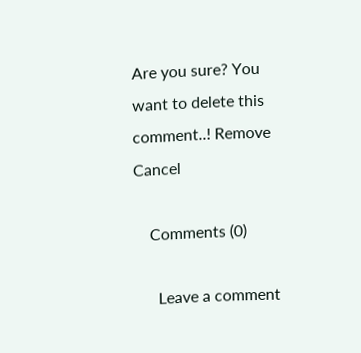Are you sure? You want to delete this comment..! Remove Cancel

    Comments (0)

      Leave a comment